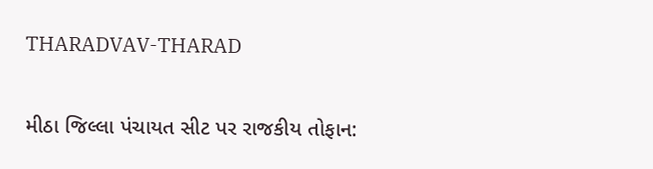THARADVAV-THARAD

મીઠા જિલ્લા પંચાયત સીટ પર રાજકીય તોફાન: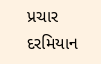પ્રચાર દરમિયાન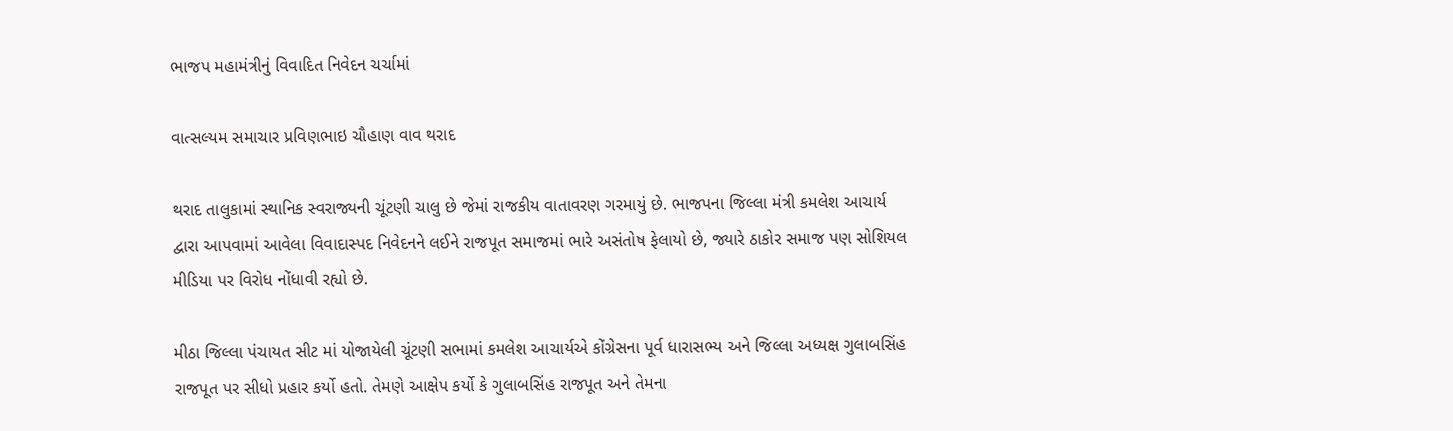ભાજપ મહામંત્રીનું વિવાદિત નિવેદન ચર્ચામાં

વાત્સલ્યમ સમાચાર પ્રવિણભાઇ ચૌહાણ વાવ થરાદ

થરાદ તાલુકામાં સ્થાનિક સ્વરાજ્યની ચૂંટણી ચાલુ છે જેમાં રાજકીય વાતાવરણ ગરમાયું છે. ભાજપના જિલ્લા મંત્રી કમલેશ આચાર્ય દ્વારા આપવામાં આવેલા વિવાદાસ્પદ નિવેદનને લઈને રાજપૂત સમાજમાં ભારે અસંતોષ ફેલાયો છે, જ્યારે ઠાકોર સમાજ પણ સોશિયલ મીડિયા પર વિરોધ નોંધાવી રહ્યો છે.

મીઠા જિલ્લા પંચાયત સીટ માં યોજાયેલી ચૂંટણી સભામાં કમલેશ આચાર્યએ કોંગ્રેસના પૂર્વ ધારાસભ્ય અને જિલ્લા અધ્યક્ષ ગુલાબસિંહ રાજપૂત પર સીધો પ્રહાર કર્યો હતો. તેમણે આક્ષેપ કર્યો કે ગુલાબસિંહ રાજપૂત અને તેમના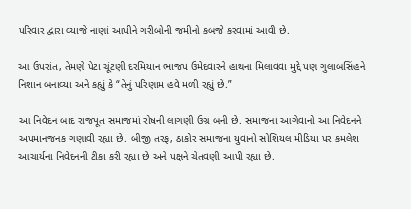પરિવાર દ્વારા વ્યાજે નાણાં આપીને ગરીબોની જમીનો કબજે કરવામાં આવી છે.

આ ઉપરાંત, તેમણે પેટા ચૂંટણી દરમિયાન ભાજપ ઉમેદવારને હાથના મિલાવવા મુદ્દે પણ ગુલાબસિંહને નિશાન બનાવ્યા અને કહ્યું કે “તેનું પરિણામ હવે મળી રહ્યું છે.”

આ નિવેદન બાદ રાજપૂત સમાજમાં રોષની લાગણી ઉગ્ર બની છે. સમાજના આગેવાનો આ નિવેદનને અપમાનજનક ગણાવી રહ્યા છે. બીજી તરફ, ઠાકોર સમાજના યુવાનો સોશિયલ મીડિયા પર કમલેશ આચાર્યના નિવેદનની ટીકા કરી રહ્યા છે અને પક્ષને ચેતવણી આપી રહ્યા છે.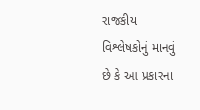રાજકીય વિશ્લેષકોનું માનવું છે કે આ પ્રકારના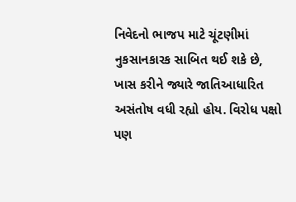નિવેદનો ભાજપ માટે ચૂંટણીમાં નુકસાનકારક સાબિત થઈ શકે છે, ખાસ કરીને જ્યારે જાતિઆધારિત અસંતોષ વધી રહ્યો હોય. વિરોધ પક્ષો પણ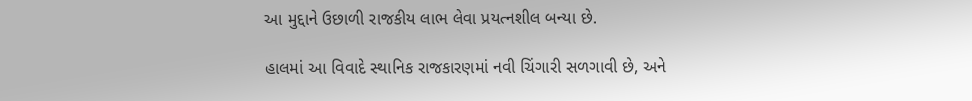આ મુદ્દાને ઉછાળી રાજકીય લાભ લેવા પ્રયત્નશીલ બન્યા છે.

હાલમાં આ વિવાદે સ્થાનિક રાજકારણમાં નવી ચિંગારી સળગાવી છે, અને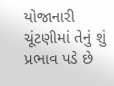યોજાનારી ચૂંટણીમાં તેનું શું પ્રભાવ પડે છે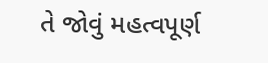તે જોવું મહત્વપૂર્ણ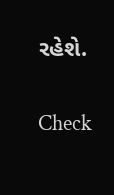રહેશે.

Check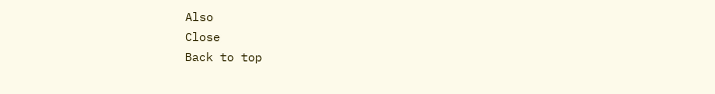Also
Close
Back to top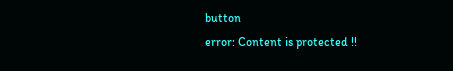button
error: Content is protected !!